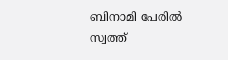ബിനാമി പേരില്‍ സ്വത്ത്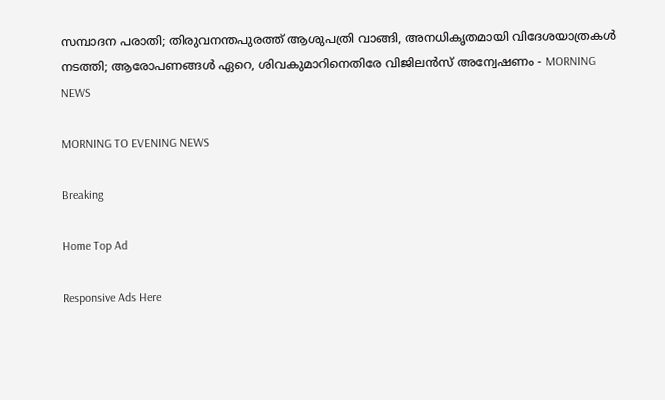സമ്പാദന പരാതി; തിരുവനന്തപുരത്ത് ആശുപത്രി വാങ്ങി, അനധികൃതമായി വിദേശയാത്രകള്‍ നടത്തി; ആരോപണങ്ങള്‍ ഏറെ, ശിവകുമാറിനെതിരേ വിജിലന്‍സ് അന്വേഷണം - MORNING NEWS

MORNING TO EVENING NEWS

Breaking

Home Top Ad

Responsive Ads Here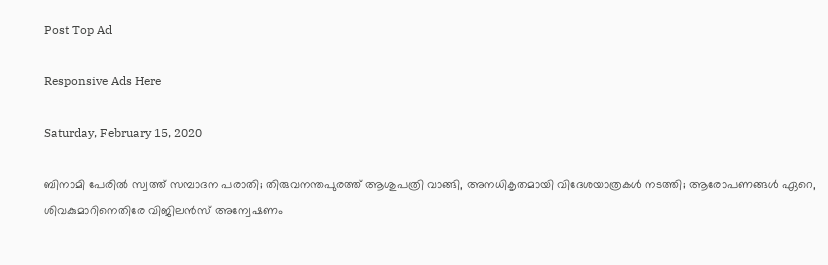Post Top Ad

Responsive Ads Here

Saturday, February 15, 2020

ബിനാമി പേരില്‍ സ്വത്ത് സമ്പാദന പരാതി; തിരുവനന്തപുരത്ത് ആശുപത്രി വാങ്ങി, അനധികൃതമായി വിദേശയാത്രകള്‍ നടത്തി; ആരോപണങ്ങള്‍ ഏറെ, ശിവകുമാറിനെതിരേ വിജിലന്‍സ് അന്വേഷണം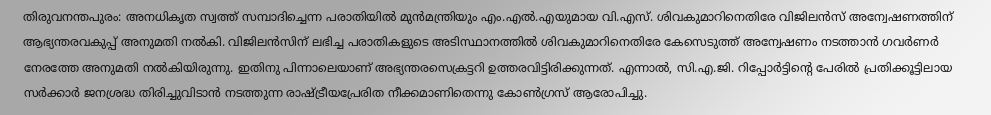തിരുവനന്തപുരം: അനധികൃത സ്വത്ത് സമ്പാദിച്ചെന്ന പരാതിയില്‍ മുന്‍മന്ത്രിയും എം.എല്‍.എയുമായ വി.എസ്. ശിവകുമാറിനെതിരേ വിജിലന്‍സ് അന്വേഷണത്തിന് ആഭ്യന്തരവകുപ്പ് അനുമതി നല്‍കി. വിജിലന്‍സിന് ലഭിച്ച പരാതികളുടെ അടിസ്ഥാനത്തില്‍ ശിവകുമാറിനെതിരേ കേസെടുത്ത് അന്വേഷണം നടത്താന്‍ ഗവര്‍ണര്‍ നേരത്തേ അനുമതി നല്‍കിയിരുന്നു. ഇതിനു പിന്നാലെയാണ് അഭ്യന്തരസെക്രട്ടറി ഉത്തരവിട്ടിരിക്കുന്നത്. എന്നാല്‍, സി.എ.ജി. റിപ്പോര്‍ട്ടിന്റെ പേരില്‍ പ്രതിക്കൂട്ടിലായ സര്‍ക്കാര്‍ ജനശ്രദ്ധ തിരിച്ചുവിടാന്‍ നടത്തുന്ന രാഷ്ട്രീയപ്രേരിത നീക്കമാണിതെന്നു കോണ്‍ഗ്രസ് ആരോപിച്ചു.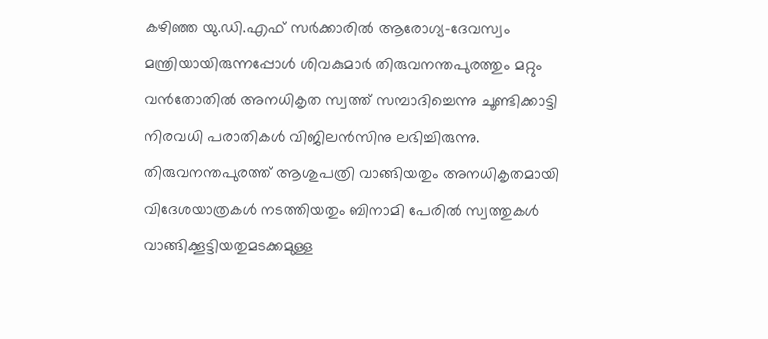കഴിഞ്ഞ യു.ഡി.എഫ് സര്‍ക്കാരില്‍ ആരോഗ്യ-ദേവസ്വം മന്ത്രിയായിരുന്നപ്പോള്‍ ശിവകുമാര്‍ തിരുവനന്തപുരത്തും മറ്റും വന്‍തോതില്‍ അനധികൃത സ്വത്ത് സമ്പാദിച്ചെന്നു ചൂണ്ടിക്കാട്ടി നിരവധി പരാതികള്‍ വിജിലന്‍സിനു ലഭിച്ചിരുന്നു. തിരുവനന്തപുരത്ത് ആശുപത്രി വാങ്ങിയതും അനധികൃതമായി വിദേശയാത്രകള്‍ നടത്തിയതും ബിനാമി പേരില്‍ സ്വത്തുകള്‍ വാങ്ങിക്കൂട്ടിയതുമടക്കമുള്ള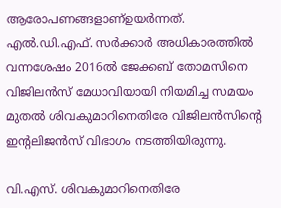ആരോപണങ്ങളാണ്ഉയര്‍ന്നത്. എല്‍.ഡി.എഫ്. സര്‍ക്കാര്‍ അധികാരത്തില്‍ വന്നശേഷം 2016ല്‍ ജേക്കബ് തോമസിനെ വിജിലന്‍സ് മേധാവിയായി നിയമിച്ച സമയം മുതല്‍ ശിവകുമാറിനെതിരേ വിജിലന്‍സിന്റെ ഇന്റലിജന്‍സ് വിഭാഗം നടത്തിയിരുന്നു.

വി.എസ്. ശിവകുമാറിനെതിരേ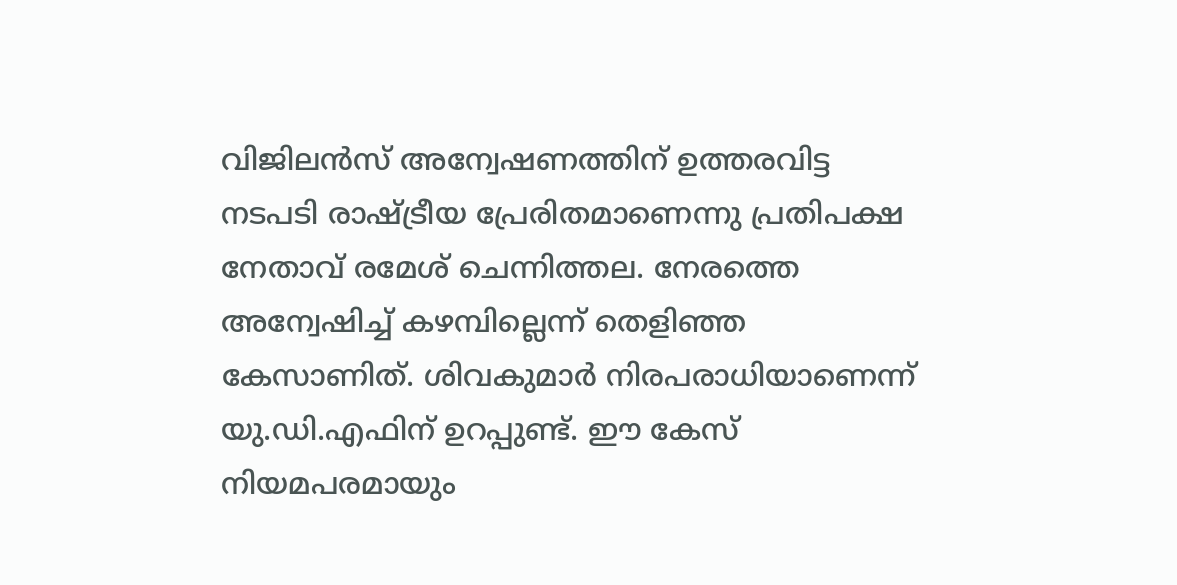വിജിലന്‍സ് അന്വേഷണത്തിന് ഉത്തരവിട്ട നടപടി രാഷ്ട്രീയ പ്രേരിതമാണെന്നു പ്രതിപക്ഷ നേതാവ് രമേശ് ചെന്നിത്തല. നേരത്തെ അന്വേഷിച്ച് കഴമ്പില്ലെന്ന് തെളിഞ്ഞ കേസാണിത്. ശിവകുമാര്‍ നിരപരാധിയാണെന്ന് യു.ഡി.എഫിന് ഉറപ്പുണ്ട്. ഈ കേസ് നിയമപരമായും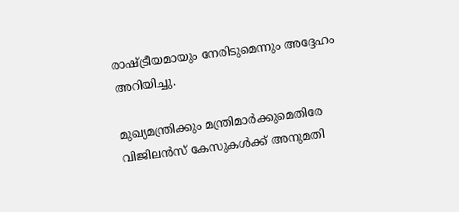രാഷ്ട്രീയമായും നേരിടുമെന്നും അദ്ദേഹം അറിയിച്ചു.

മുഖ്യമന്ത്രിക്കും മന്ത്രിമാര്‍ക്കുമെതിരേ വിജിലന്‍സ് കേസുകള്‍ക്ക് അനുമതി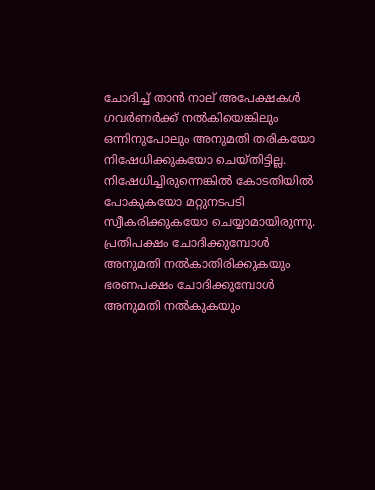ചോദിച്ച് താന്‍ നാല് അപേക്ഷകള്‍ ഗവര്‍ണര്‍ക്ക് നല്‍കിയെങ്കിലും ഒന്നിനുപോലും അനുമതി തരികയോ നിഷേധിക്കുകയോ ചെയ്തിട്ടില്ല. നിഷേധിച്ചിരുന്നെങ്കില്‍ കോടതിയില്‍ പോകുകയോ മറ്റുനടപടി സ്വീകരിക്കുകയോ ചെയ്യാമായിരുന്നു. പ്രതിപക്ഷം ചോദിക്കുമ്പോള്‍ അനുമതി നല്‍കാതിരിക്കുകയും ഭരണപക്ഷം ചോദിക്കുമ്പോള്‍ അനുമതി നല്‍കുകയും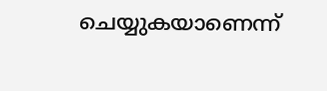ചെയ്യുകയാണെന്ന്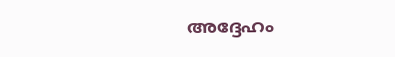അദ്ദേഹം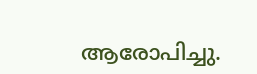ആരോപിച്ചു.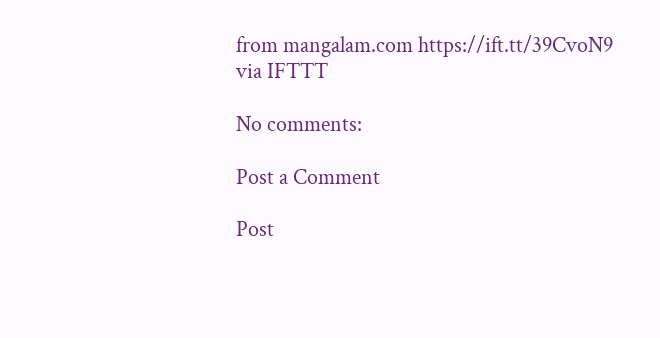from mangalam.com https://ift.tt/39CvoN9
via IFTTT

No comments:

Post a Comment

Post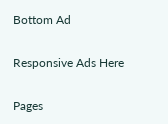Bottom Ad

Responsive Ads Here

Pages